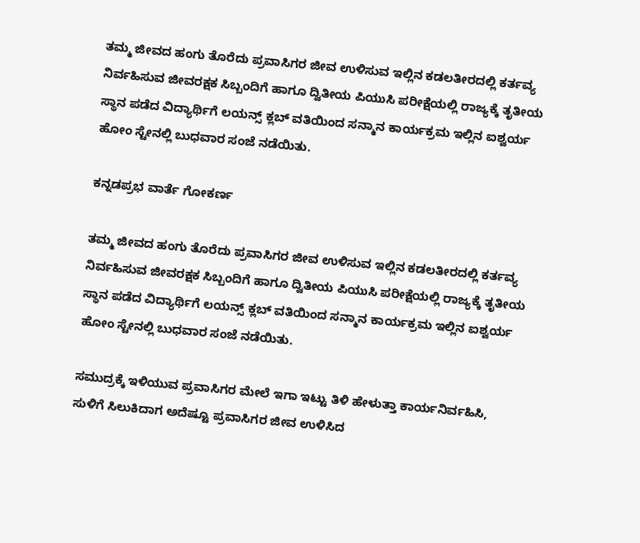ತಮ್ಮ ಜೀವದ ಹಂಗು ತೊರೆದು ಪ್ರವಾಸಿಗರ ಜೀವ ಉಳಿಸುವ ಇಲ್ಲಿನ ಕಡಲತೀರದಲ್ಲಿ ಕರ್ತವ್ಯ ನಿರ್ವಹಿಸುವ ಜೀವರಕ್ಷಕ ಸಿಬ್ಬಂದಿಗೆ ಹಾಗೂ ದ್ವಿತೀಯ ಪಿಯುಸಿ ಪರೀಕ್ಷೆಯಲ್ಲಿ ರಾಜ್ಯಕ್ಕೆ ತೃತೀಯ ಸ್ಥಾನ ಪಡೆದ ವಿದ್ಯಾರ್ಥಿಗೆ ಲಯನ್ಸ್ ಕ್ಲಬ್‌ ವತಿಯಿಂದ ಸನ್ಮಾನ ಕಾರ್ಯಕ್ರಮ ಇಲ್ಲಿನ ಐಶ್ವರ್ಯ ಹೋಂ ಸ್ಟೇನಲ್ಲಿ ಬುಧವಾರ ಸಂಜೆ ನಡೆಯಿತು.

ಕನ್ನಡಪ್ರಭ ವಾರ್ತೆ ಗೋಕರ್ಣ

ತಮ್ಮ ಜೀವದ ಹಂಗು ತೊರೆದು ಪ್ರವಾಸಿಗರ ಜೀವ ಉಳಿಸುವ ಇಲ್ಲಿನ ಕಡಲತೀರದಲ್ಲಿ ಕರ್ತವ್ಯ ನಿರ್ವಹಿಸುವ ಜೀವರಕ್ಷಕ ಸಿಬ್ಬಂದಿಗೆ ಹಾಗೂ ದ್ವಿತೀಯ ಪಿಯುಸಿ ಪರೀಕ್ಷೆಯಲ್ಲಿ ರಾಜ್ಯಕ್ಕೆ ತೃತೀಯ ಸ್ಥಾನ ಪಡೆದ ವಿದ್ಯಾರ್ಥಿಗೆ ಲಯನ್ಸ್ ಕ್ಲಬ್‌ ವತಿಯಿಂದ ಸನ್ಮಾನ ಕಾರ್ಯಕ್ರಮ ಇಲ್ಲಿನ ಐಶ್ವರ್ಯ ಹೋಂ ಸ್ಟೇನಲ್ಲಿ ಬುಧವಾರ ಸಂಜೆ ನಡೆಯಿತು.

ಸಮುದ್ರಕ್ಕೆ ಇಳಿಯುವ ಪ್ರವಾಸಿಗರ ಮೇಲೆ ಇಗಾ ಇಟ್ಟು ತಿಳಿ ಹೇಳುತ್ತಾ ಕಾರ್ಯನಿರ್ವಹಿಸಿ, ಸುಳಿಗೆ ಸಿಲುಕಿದಾಗ ಅದೆಷ್ಟೂ ಪ್ರವಾಸಿಗರ ಜೀವ ಉಳಿಸಿದ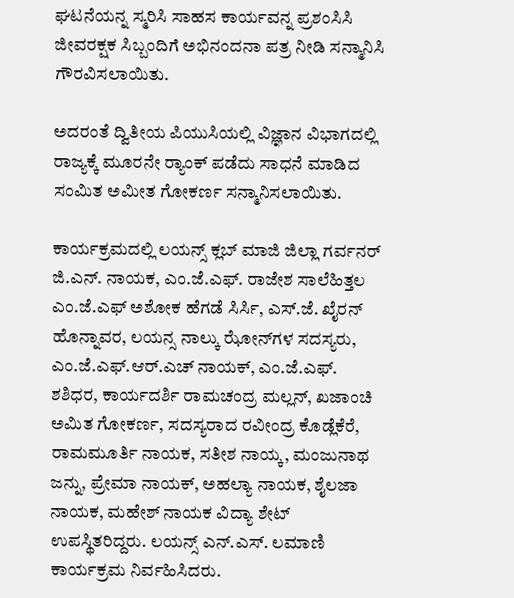ಘಟನೆಯನ್ನ ಸ್ಮರಿಸಿ ಸಾಹಸ ಕಾರ್ಯವನ್ನ ಪ್ರಶಂಸಿಸಿ ಜೀವರಕ್ಷಕ ಸಿಬ್ಬಂದಿಗೆ ಅಭಿನಂದನಾ ಪತ್ರ ನೀಡಿ ಸನ್ಮಾನಿಸಿ ಗೌರವಿಸಲಾಯಿತು.

ಅದರಂತೆ ದ್ವಿತೀಯ ಪಿಯುಸಿಯಲ್ಲಿ ವಿಜ್ಞಾನ ವಿಭಾಗದಲ್ಲಿ ರಾಜ್ಯಕ್ಕೆ ಮೂರನೇ ರ‍್ಯಾಂಕ್ ಪಡೆದು ಸಾಧನೆ ಮಾಡಿದ ಸಂಮಿತ ಅಮೀತ ಗೋಕರ್ಣ ಸನ್ಮಾನಿಸಲಾಯಿತು.

ಕಾರ್ಯಕ್ರಮದಲ್ಲಿ ಲಯನ್ಸ್ ಕ್ಲಬ್ ಮಾಜಿ ಜಿಲ್ಲಾ ಗರ್ವನರ್ ಜಿ.ಎನ್. ನಾಯಕ, ಎಂ.ಜೆ.ಎಫ್. ರಾಜೇಶ ಸಾಲೆಹಿತ್ತಲ ಎಂ.ಜೆ.ಎಫ್ ಅಶೋಕ ಹೆಗಡೆ ಸಿರ್ಸಿ, ಎಸ್.ಜೆ. ಖೈರನ್‌ ಹೊನ್ನಾವರ, ಲಯನ್ಸ ನಾಲ್ಕು ಝೋನ್‌ಗಳ ಸದಸ್ಯರು, ಎಂ.ಜೆ.ಎಫ್.ಆರ್.ಎಚ್ ನಾಯಕ್, ಎಂ.ಜೆ.ಎಫ್. ಶಶಿಧರ, ಕಾರ್ಯದರ್ಶಿ ರಾಮಚಂದ್ರ ಮಲ್ಲನ್, ಖಜಾಂಚಿ ಅಮಿತ ಗೋಕರ್ಣ, ಸದಸ್ಯರಾದ ರವೀಂದ್ರ ಕೊಡ್ಲೆಕೆರೆ, ರಾಮಮೂರ್ತಿ ನಾಯಕ, ಸತೀಶ ನಾಯ್ಕ, ಮಂಜುನಾಥ ಜನ್ನು, ಪ್ರೇಮಾ ನಾಯಕ್, ಅಹಲ್ಯಾ ನಾಯಕ, ಶೈಲಜಾ ನಾಯಕ, ಮಹೇಶ್ ನಾಯಕ ವಿದ್ಯಾ ಶೇಟ್ ಉಪಸ್ಥಿತರಿದ್ದರು. ಲಯನ್ಸ್‌ ಎನ್.ಎಸ್. ಲಮಾಣಿ ಕಾರ್ಯಕ್ರಮ ನಿರ್ವಹಿಸಿದರು.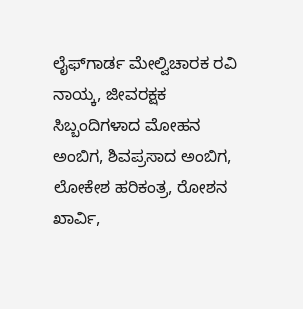ಲೈಫ್‌ಗಾರ್ಡ ಮೇಲ್ವಿಚಾರಕ ರವಿ ನಾಯ್ಕ, ಜೀವರಕ್ಷಕ ಸಿಬ್ಬಂದಿಗಳಾದ ಮೋಹನ ಅಂಬಿಗ, ಶಿವಪ್ರಸಾದ ಅಂಬಿಗ, ಲೋಕೇಶ ಹರಿಕಂತ್ರ, ರೋಶನ ಖಾರ್ವಿ,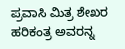ಪ್ರವಾಸಿ ಮಿತ್ರ ಶೇಖರ ಹರಿಕಂತ್ರ ಅವರನ್ನ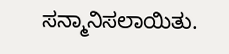ಸನ್ಮಾನಿಸಲಾಯಿತು.